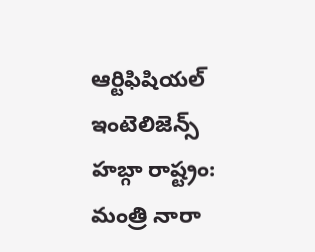ఆర్టిఫిషియల్ ఇంటెలిజెన్స్ హబ్గా రాష్ట్రం: మంత్రి నారా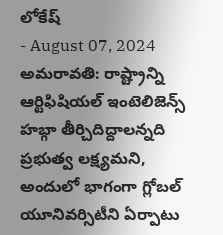లోకేష్
- August 07, 2024
అమరావతి: రాష్ట్రాన్ని ఆర్టిఫిషియల్ ఇంటెలిజెన్స్ హబ్గా తీర్చిదిద్దాలన్నది ప్రభుత్వ లక్ష్యమని, అందులో భాగంగా గ్లోబల్ యూనివర్సిటీని ఏర్పాటు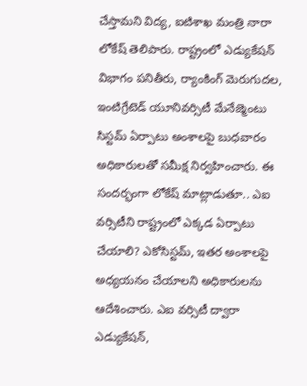చేస్తామని విద్య, ఐటిశాఖ మంత్రి నారా లోకేష్ తెలిపారు. రాష్ట్రంలో ఎడ్యుకేషన్ విభాగం పనితీరు, ర్యాంకింగ్ మెరుగుదల, ఇంటిగ్రేటెడ్ యూనివర్సిటీ మేనేజ్మెంటు సిస్టమ్ ఏర్పాటు అంశాలపై బుధవారం అధికారులతో సమీక్ష నిర్వహించారు. ఈ సందర్భంగా లోకేష్ మాట్లాడుతూ.. ఎఐ వర్సిటీని రాష్ట్రంలో ఎక్కడ ఏర్పాటు చేయాలి? ఎకోసిస్టమ్, ఇతర అంశాలపై అధ్యయనం చేయాలని అధికారులను ఆదేశించారు. ఎఐ వర్సిటీ ద్వారా ఎడ్యుకేషన్,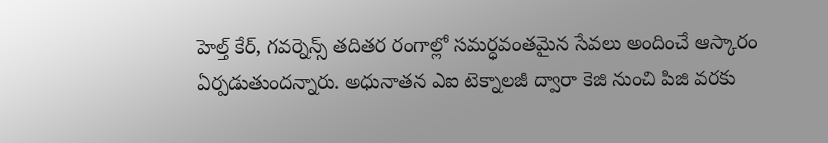హెల్త్ కేర్, గవర్నెన్స్ తదితర రంగాల్లో సమర్ధవంతమైన సేవలు అందించే ఆస్కారం ఏర్పడుతుందన్నారు. అధునాతన ఎఐ టెక్నాలజీ ద్వారా కెజి నుంచి పిజి వరకు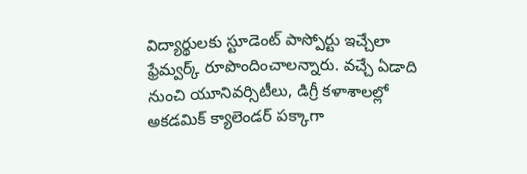విద్యార్థులకు స్టూడెంట్ పాస్పోర్టు ఇచ్చేలా ఫ్రేమ్వర్క్ రూపొందించాలన్నారు. వచ్చే ఏడాది నుంచి యూనివర్సిటీలు, డిగ్రీ కళాశాలల్లో అకడమిక్ క్యాలెండర్ పక్కాగా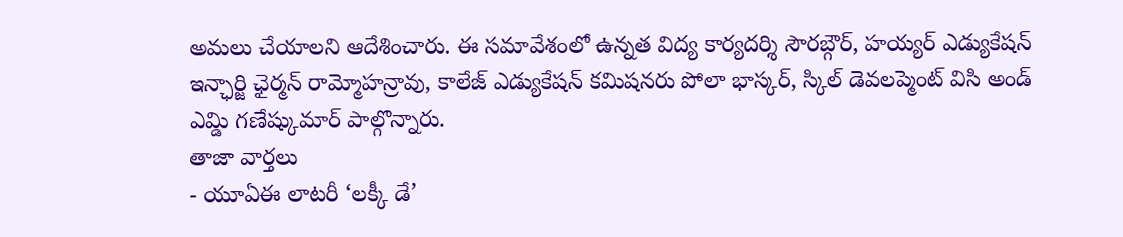అమలు చేయాలని ఆదేశించారు. ఈ సమావేశంలో ఉన్నత విద్య కార్యదర్శి సౌరబ్గౌర్, హయ్యర్ ఎడ్యుకేషన్ ఇన్ఛార్జి ఛైర్మన్ రామ్మోహన్రావు, కాలేజ్ ఎడ్యుకేషన్ కమిషనరు పోలా భాస్కర్, స్కిల్ డెవలప్మెంట్ విసి అండ్ ఎమ్డి గణేష్కుమార్ పాల్గొన్నారు.
తాజా వార్తలు
- యూఏఈ లాటరీ ‘లక్కీ డే’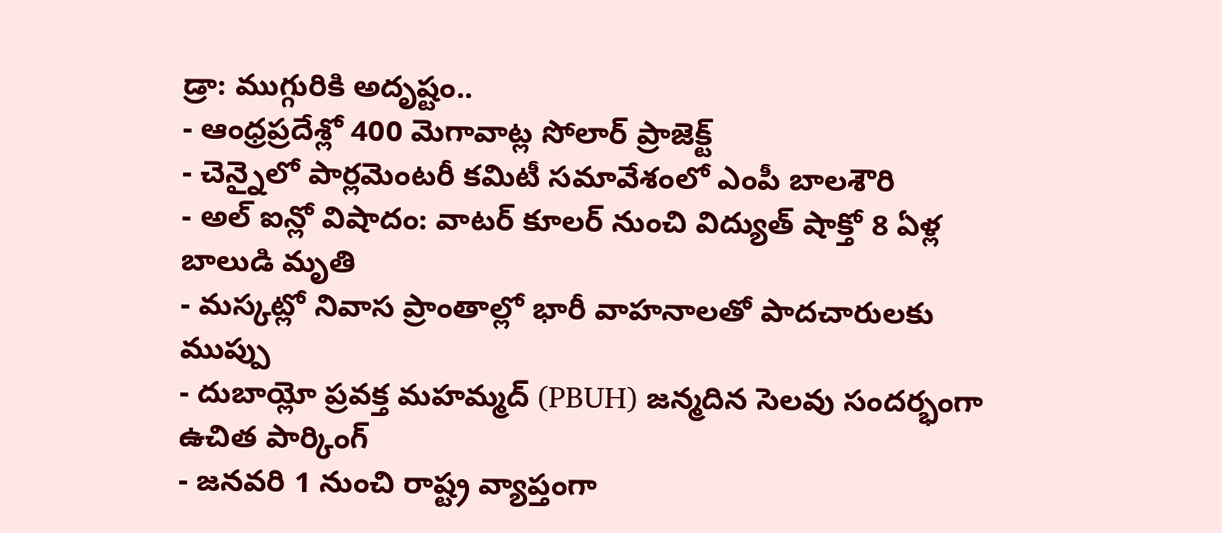డ్రా: ముగ్గురికి అదృష్టం..
- ఆంధ్రప్రదేశ్లో 400 మెగావాట్ల సోలార్ ప్రాజెక్ట్
- చెన్నైలో పార్లమెంటరీ కమిటీ సమావేశంలో ఎంపీ బాలశౌరి
- అల్ ఐన్లో విషాదం: వాటర్ కూలర్ నుంచి విద్యుత్ షాక్తో 8 ఏళ్ల బాలుడి మృతి
- మస్కట్లో నివాస ప్రాంతాల్లో భారీ వాహనాలతో పాదచారులకు ముప్పు
- దుబాయ్లో ప్రవక్త మహమ్మద్ (PBUH) జన్మదిన సెలవు సందర్భంగా ఉచిత పార్కింగ్
- జనవరి 1 నుంచి రాష్ట్ర వ్యాప్తంగా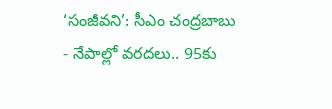‘సంజీవని’: సీఎం చంద్రబాబు
- నేపాల్లో వరదలు.. 95కు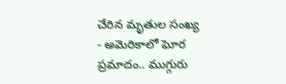చేరిన మృతుల సంఖ్య
- అమెరికాలో ఘోర ప్రమాదం.. ముగ్గురు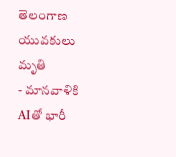తెలంగాణ యువకులు మృతి
- మానవాళికి AIతో భారీ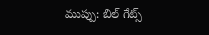ముప్పు: బిల్ గేట్స్